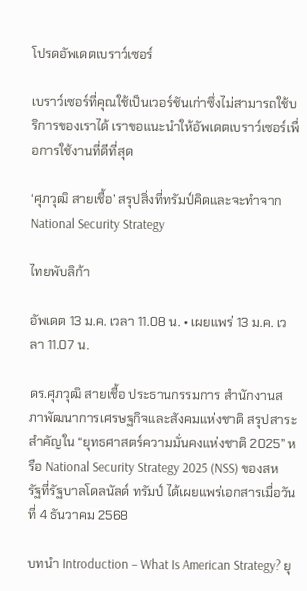โปรดอัพเดตเบราว์เซอร์

เบราว์เซอร์ที่คุณใช้เป็นเวอร์ชันเก่าซึ่งไม่สามารถใช้บริการของเราได้ เราขอแนะนำให้อัพเดตเบราว์เซอร์เพื่อการใช้งานที่ดีที่สุด

‘ศุภวุฒิ สายเชื้อ’ สรุปสิ่งที่ทรัมป์คิดและจะทำจาก National Security Strategy

ไทยพับลิก้า

อัพเดต 13 ม.ค. เวลา 11.08 น. • เผยแพร่ 13 ม.ค. เวลา 11.07 น.

ดร.ศุภวุฒิ สายเชื้อ ประธานกรรมการ สำนักงานสภาพัฒนาการเศรษฐกิจและสังคมแห่งชาติ สรุปสาระสำคัญใน “ยุทธศาสตร์ความมั่นคงแห่งชาติ 2025” หรือ National Security Strategy 2025 (NSS) ของสหรัฐที่รัฐบาลโดลนัลด์ ทรัมป์ ได้เผยแพร่เอกสารเมื่อวันที่ 4 ธันวาคม 2568

บทนำ Introduction – What Is American Strategy? ยุ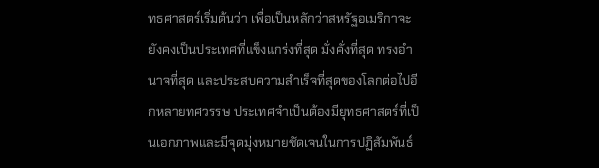ทธศาสตร์เริ่มต้นว่า เพื่อเป็นหลักว่าสหรัฐอเมริกาจะยังคงเป็นประเทศที่แข็งแกร่งที่สุด มั่งคั่งที่สุด ทรงอำนาจที่สุด และประสบความสำเร็จที่สุดของโลกต่อไปอีกหลายทศวรรษ ประเทศจำเป็นต้องมียุทธศาสตร์ที่เป็นเอกภาพและมีจุดมุ่งหมายชัดเจนในการปฏิสัมพันธ์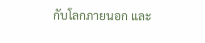กับโลกภายนอก และ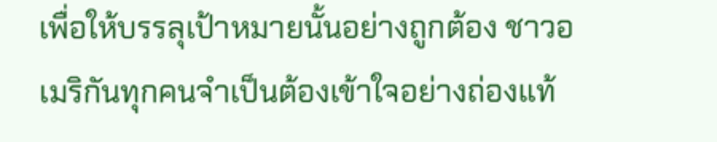เพื่อให้บรรลุเป้าหมายนั้นอย่างถูกต้อง ชาวอเมริกันทุกคนจำเป็นต้องเข้าใจอย่างถ่องแท้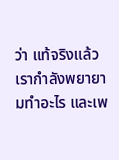ว่า แท้จริงแล้วเรากำลังพยายามทำอะไร และเพ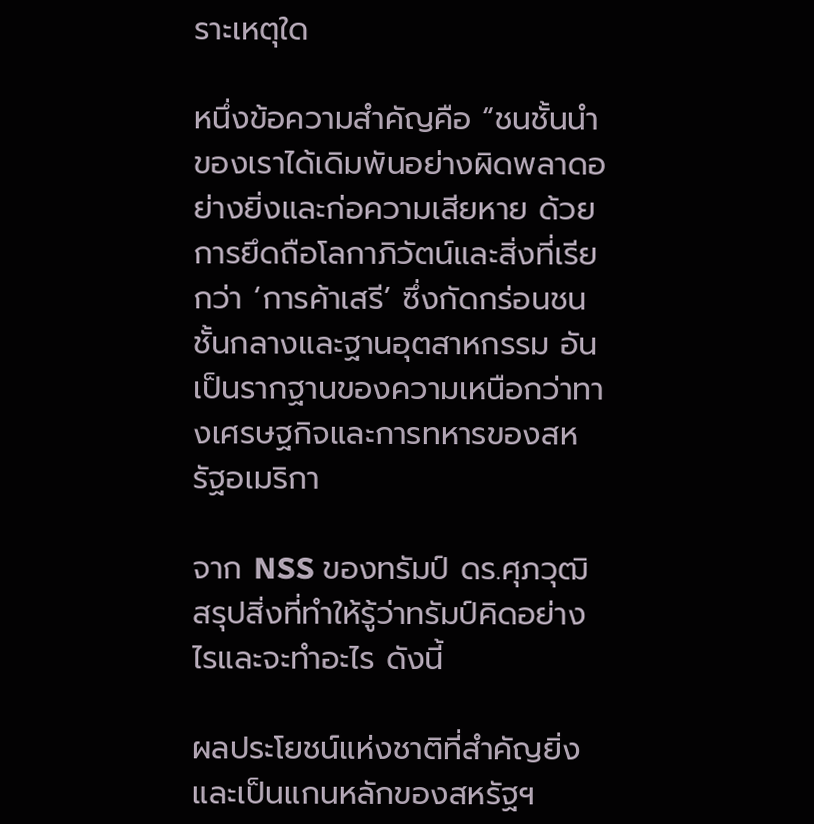ราะเหตุใด

หนึ่งข้อความสำคัญคือ “ชนชั้นนำของเราได้เดิมพันอย่างผิดพลาดอย่างยิ่งและก่อความเสียหาย ด้วยการยึดถือโลกาภิวัตน์และสิ่งที่เรียกว่า ‘การค้าเสรี’ ซึ่งกัดกร่อนชนชั้นกลางและฐานอุตสาหกรรม อันเป็นรากฐานของความเหนือกว่าทางเศรษฐกิจและการทหารของสหรัฐอเมริกา

จาก NSS ของทรัมป์ ดร.ศุภวุฒิ สรุปสิ่งที่ทำให้รู้ว่าทรัมป์คิดอย่างไรและจะทำอะไร ดังนี้

ผลประโยชน์แห่งชาติที่สำคัญยิ่งและเป็นแกนหลักของสหรัฐฯ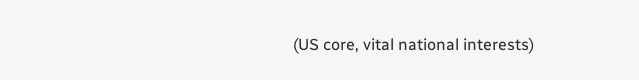(US core, vital national interests)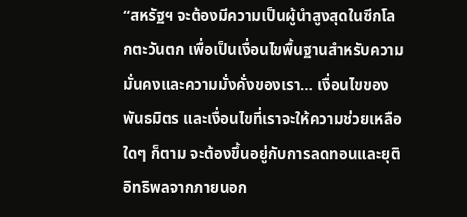“สหรัฐฯ จะต้องมีความเป็นผู้นำสูงสุดในซีกโลกตะวันตก เพื่อเป็นเงื่อนไขพื้นฐานสำหรับความมั่นคงและความมั่งคั่งของเรา… เงื่อนไขของพันธมิตร และเงื่อนไขที่เราจะให้ความช่วยเหลือใดๆ ก็ตาม จะต้องขึ้นอยู่กับการลดทอนและยุติอิทธิพลจากภายนอก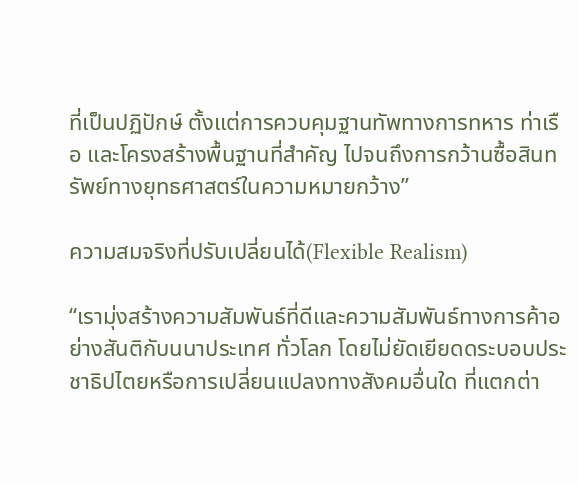ที่เป็นปฏิปักษ์ ตั้งแต่การควบคุมฐานทัพทางการทหาร ท่าเรือ และโครงสร้างพื้นฐานที่สำคัญ ไปจนถึงการกว้านซื้อสินทรัพย์ทางยุทธศาสตร์ในความหมายกว้าง”

ความสมจริงที่ปรับเปลี่ยนได้(Flexible Realism)

“เรามุ่งสร้างความสัมพันธ์ที่ดีและความสัมพันธ์ทางการค้าอย่างสันติกับนนาประเทศ ทั่วโลก โดยไม่ยัดเยียดดระบอบประชาธิปไตยหรือการเปลี่ยนแปลงทางสังคมอื่นใด ที่แตกต่า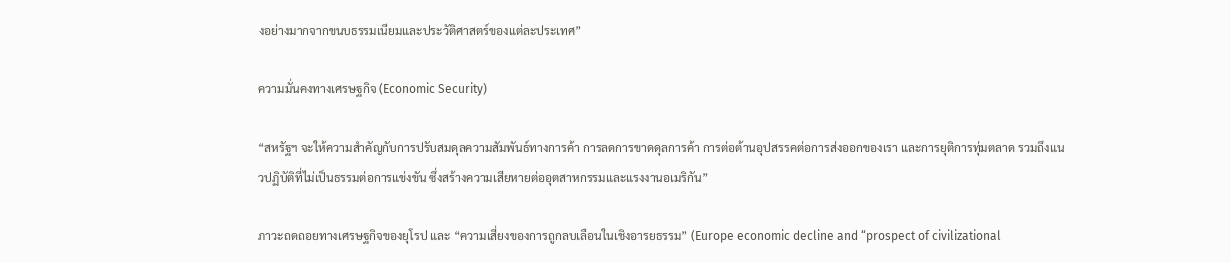งอย่างมากจากขนบธรรมเนียมและประวัติศาสตร์ของแต่ละประเทศ”

ความมั่นคงทางเศรษฐกิจ (Economic Security)

“สหรัฐฯ จะให้ความสำคัญกับการปรับสมดุลความสัมพันธ์ทางการค้า การลดการขาดดุลการค้า การต่อต้านอุปสรรคต่อการส่งออกของเรา และการยุติการทุ่มตลาด รวมถึงแนวปฏิบัติที่ไม่เป็นธรรมต่อการแข่งขัน ซึ่งสร้างความเสียหายต่ออุตสาหกรรมและแรงงานอเมริกัน”

ภาวะถดถอยทางเศรษฐกิจของยุโรป และ “ความเสี่ยงของการถูกลบเลือนในเชิงอารยธรรม” (Europe economic decline and “prospect of civilizational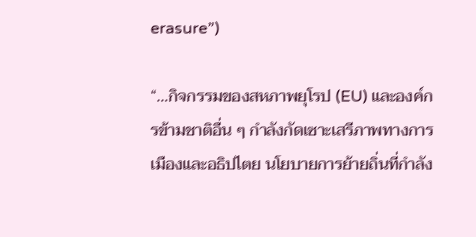erasure”)

“…กิจกรรมของสหภาพยุโรป (EU) และองค์กรข้ามชาติอื่น ๆ กำลังกัดเซาะเสรีภาพทางการเมืองและอธิปไตย นโยบายการย้ายถิ่นที่กำลัง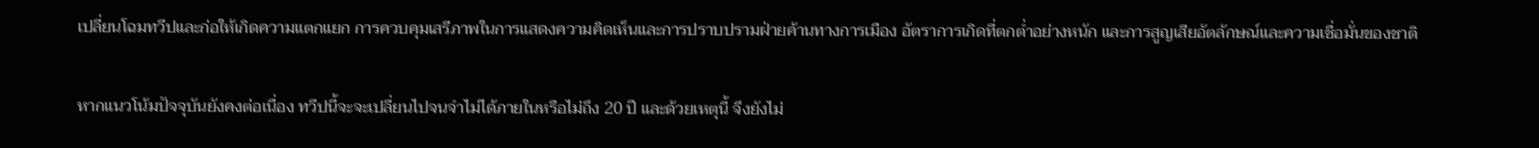เปลี่ยนโฉมทวีปและก่อให้เกิดความแตกแยก การควบคุมเสรีภาพในการแสดงความคิดเห็นและการปราบปรามฝ่ายค้านทางการเมือง อัตราการเกิดที่ตกต่ำอย่างหนัก และการสูญเสียอัตลักษณ์และความเชื่อมั่นของชาติ

หากแนวโน้มปัจจุบันยังคงต่อเนื่อง ทวีปนี้จะจะเปลี่ยนไปจนจำไม่ได้ภายในหรือไม่ถึง 20 ปี และด้วยเหตุนี้ จึงยังไม่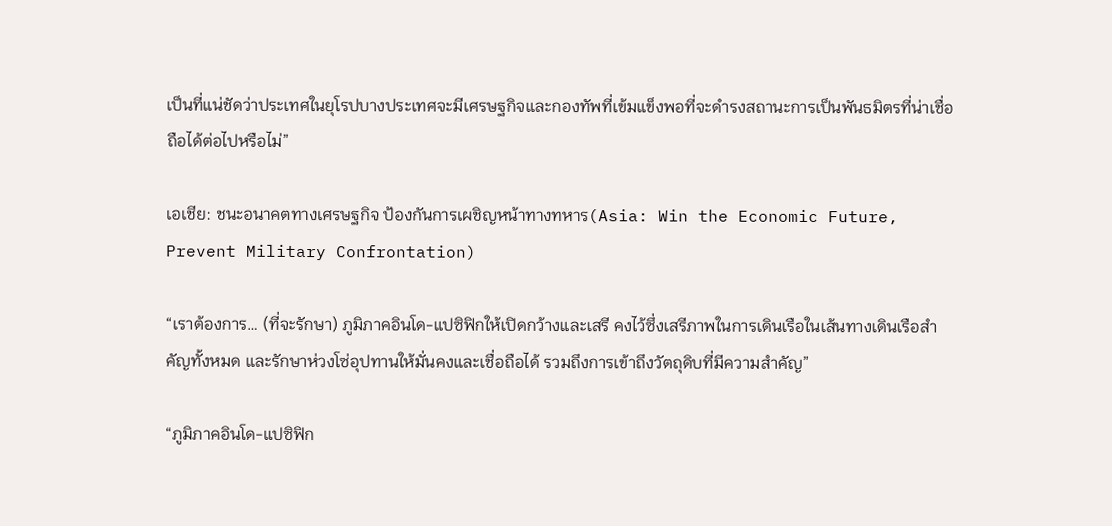เป็นที่แน่ชัดว่าประเทศในยุโรปบางประเทศจะมีเศรษฐกิจและกองทัพที่เข้มแข็งพอที่จะดำรงสถานะการเป็นพันธมิตรที่น่าเชื่อถือได้ต่อไปหรือไม่”

เอเชีย: ชนะอนาคตทางเศรษฐกิจ ป้องกันการเผชิญหน้าทางทหาร(Asia: Win the Economic Future, Prevent Military Confrontation)

“เราต้องการ… (ที่จะรักษา) ภูมิภาคอินโด-แปซิฟิกให้เปิดกว้างและเสรี คงไว้ซึ่งเสรีภาพในการเดินเรือในเส้นทางเดินเรือสำคัญทั้งหมด และรักษาห่วงโซ่อุปทานให้มั่นคงและเชื่อถือได้ รวมถึงการเข้าถึงวัตถุดิบที่มีความสำคัญ”

“ภูมิภาคอินโด-แปซิฟิก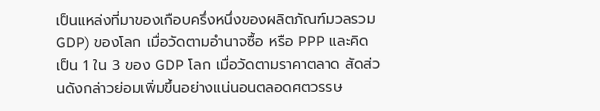เป็นแหล่งที่มาของเกือบครึ่งหนึ่งของผลิตภัณฑ์มวลรวม GDP) ของโลก เมื่อวัดตามอำนาจซื้อ หรือ PPP และคิดเป็น 1 ใน 3 ของ GDP โลก เมื่อวัดตามราคาตลาด สัดส่วนดังกล่าวย่อมเพิ่มขึ้นอย่างแน่นอนตลอดศตวรรษ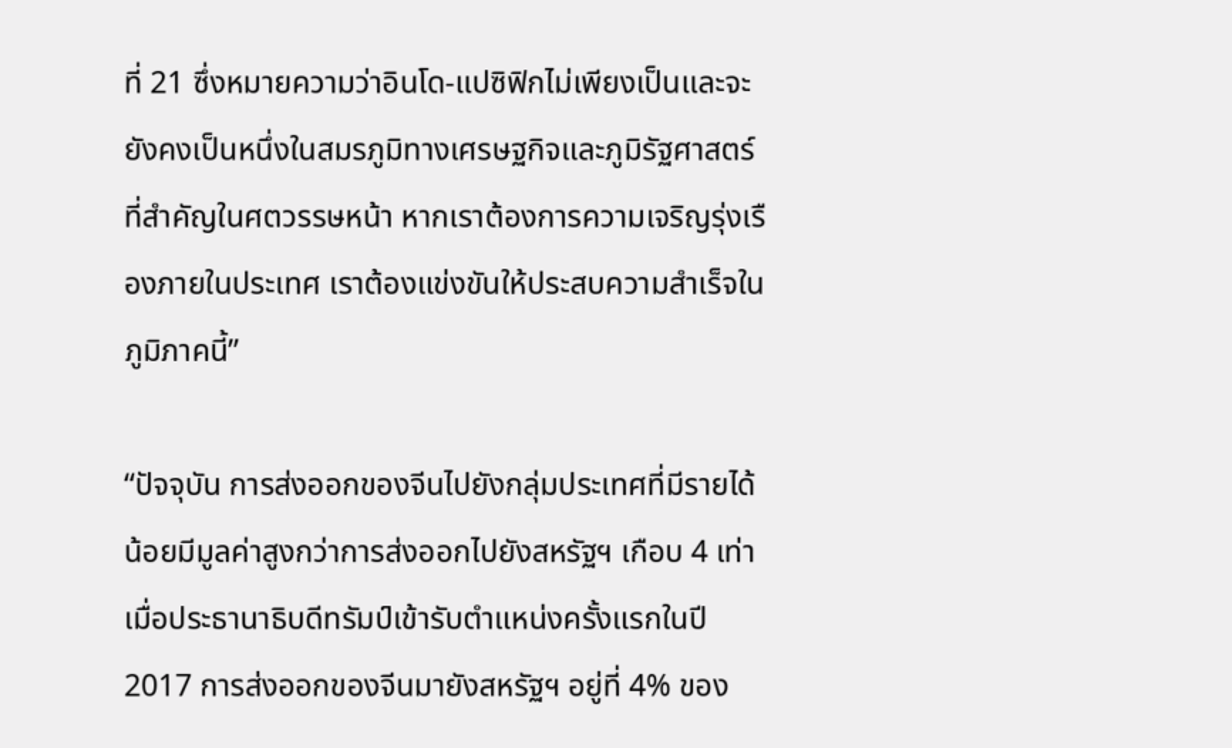ที่ 21 ซึ่งหมายความว่าอินโด-แปซิฟิกไม่เพียงเป็นและจะยังคงเป็นหนึ่งในสมรภูมิทางเศรษฐกิจและภูมิรัฐศาสตร์ที่สำคัญในศตวรรษหน้า หากเราต้องการความเจริญรุ่งเรืองภายในประเทศ เราต้องแข่งขันให้ประสบความสำเร็จในภูมิภาคนี้”

“ปัจจุบัน การส่งออกของจีนไปยังกลุ่มประเทศที่มีรายได้น้อยมีมูลค่าสูงกว่าการส่งออกไปยังสหรัฐฯ เกือบ 4 เท่า เมื่อประธานาธิบดีทรัมป์เข้ารับตำแหน่งครั้งแรกในปี 2017 การส่งออกของจีนมายังสหรัฐฯ อยู่ที่ 4% ของ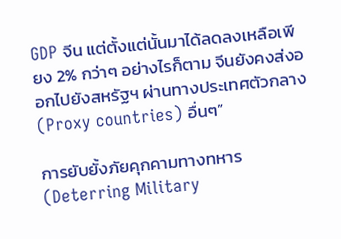GDP จีน แต่ตั้งแต่นั้นมาได้ลดลงเหลือเพียง 2% กว่าๆ อย่างไรก็ตาม จีนยังคงส่งออกไปยังสหรัฐฯ ผ่านทางประเทศตัวกลาง (Proxy countries) อื่นๆ”

การยับยั้งภัยคุกคามทางทหาร(Deterring Military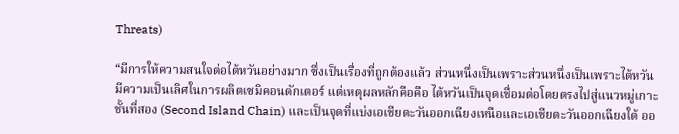Threats)

“มีการให้ความสนใจต่อไต้หวันอย่างมาก ซึ่งเป็นเรื่องที่ถูกต้องแล้ว ส่วนหนึ่งเป็นเพราะส่วนหนึ่งเป็นเพราะไต้หวันมีความเป็นเลิศในการผลิตเซมิคอนดักเตอร์ แต่เหตุผลหลักคือคือ ไต้หวันเป็นจุดเชื่อมต่อโดยตรงไปสู่แนวหมู่เกาะชั้นที่สอง (Second Island Chain) และเป็นจุดที่แบ่งเอเชียตะวันออกเฉียงเหนือและเอเชียตะวันออกเฉียงใต้ ออ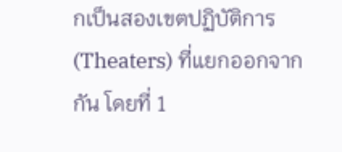กเป็นสองเขตปฏิบัติการ (Theaters) ที่แยกออกจากกัน โดยที่ 1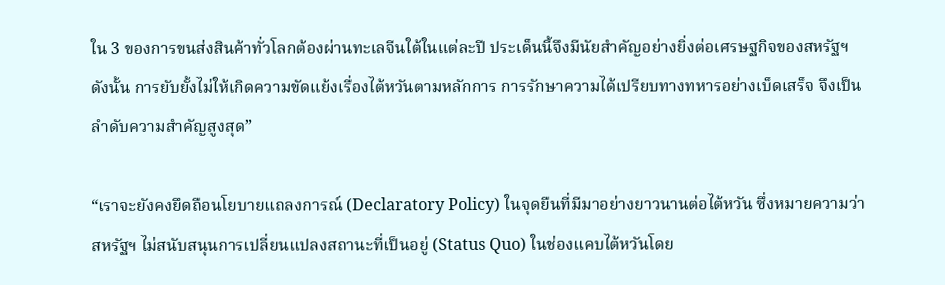ใน 3 ของการขนส่งสินค้าทั่วโลกต้องผ่านทะเลจีนใต้ในแต่ละปี ประเด็นนี้จึงมีนัยสำคัญอย่างยิ่งต่อเศรษฐกิจของสหรัฐฯ ดังนั้น การยับยั้งไม่ให้เกิดความขัดแย้งเรื่องไต้หวันตามหลักการ การรักษาความได้เปรียบทางทหารอย่างเบ็ดเสร็จ จึงเป็นลำดับความสำคัญสูงสุด”

“เราจะยังคงยึดถือนโยบายแถลงการณ์ (Declaratory Policy) ในจุดยืนที่มีมาอย่างยาวนานต่อไต้หวัน ซึ่งหมายความว่าสหรัฐฯ ไม่สนับสนุนการเปลี่ยนแปลงสถานะที่เป็นอยู่ (Status Quo) ในช่องแคบไต้หวันโดย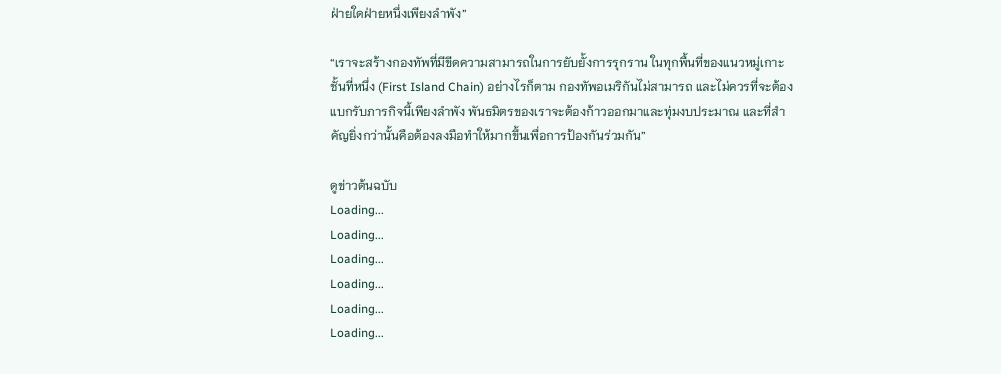ฝ่ายใดฝ่ายหนึ่งเพียงลำพัง”

“เราจะสร้างกองทัพที่มีขีดความสามารถในการยับยั้งการรุกราน ในทุกพื้นที่ของแนวหมู่เกาะชั้นที่หนึ่ง (First Island Chain) อย่างไรก็ตาม กองทัพอเมริกันไม่สามารถ และไม่ควรที่จะต้องแบกรับภารกิจนี้เพียงลำพัง พันธมิตรของเราจะต้องก้าวออกมาและทุ่มงบประมาณ และที่สำคัญยิ่งกว่านั้นคือต้องลงมือทำให้มากขึ้นเพื่อการป้องกันร่วมกัน”

ดูข่าวต้นฉบับ
Loading...
Loading...
Loading...
Loading...
Loading...
Loading...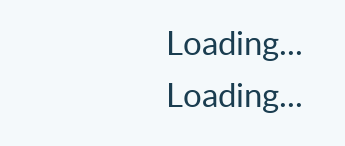Loading...
Loading...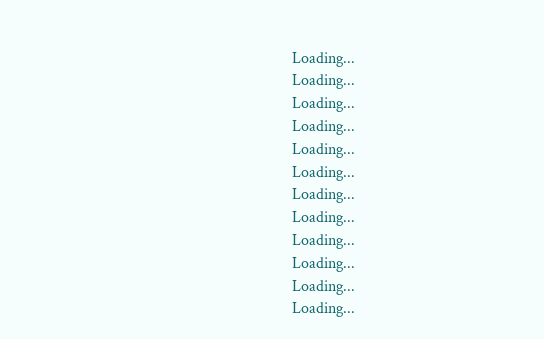Loading...
Loading...
Loading...
Loading...
Loading...
Loading...
Loading...
Loading...
Loading...
Loading...
Loading...
Loading...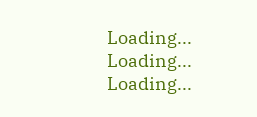Loading...
Loading...
Loading...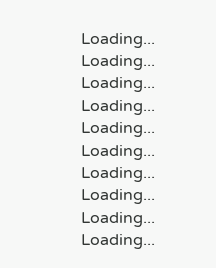Loading...
Loading...
Loading...
Loading...
Loading...
Loading...
Loading...
Loading...
Loading...
Loading...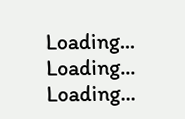Loading...
Loading...
Loading...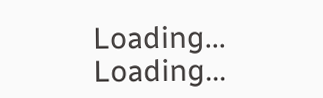Loading...
Loading...